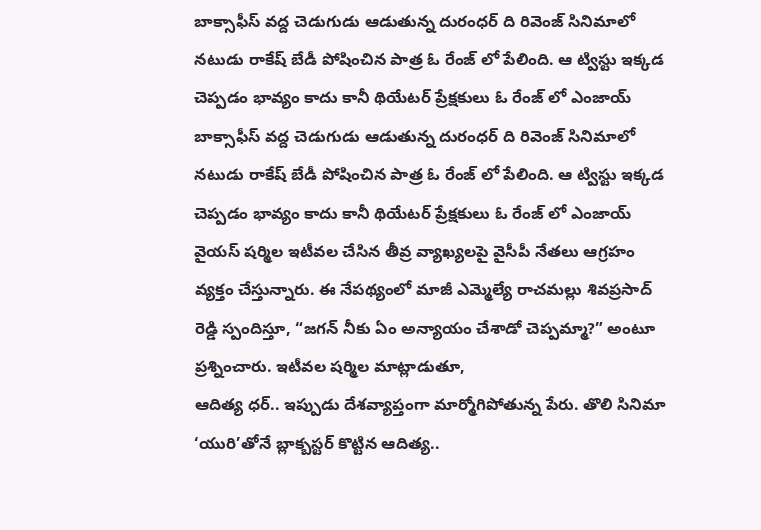బాక్సాఫీస్ వద్ద చెడుగుడు ఆడుతున్న దురంధర్ ది రివెంజ్ సినిమాలో నటుడు రాకేష్ బేడీ పోషించిన పాత్ర ఓ రేంజ్ లో పేలింది. ఆ ట్విస్టు ఇక్కడ చెప్పడం భావ్యం కాదు కానీ థియేటర్ ప్రేక్షకులు ఓ రేంజ్ లో ఎంజాయ్
బాక్సాఫీస్ వద్ద చెడుగుడు ఆడుతున్న దురంధర్ ది రివెంజ్ సినిమాలో నటుడు రాకేష్ బేడీ పోషించిన పాత్ర ఓ రేంజ్ లో పేలింది. ఆ ట్విస్టు ఇక్కడ చెప్పడం భావ్యం కాదు కానీ థియేటర్ ప్రేక్షకులు ఓ రేంజ్ లో ఎంజాయ్
వైయస్ షర్మిల ఇటీవల చేసిన తీవ్ర వ్యాఖ్యలపై వైసీపీ నేతలు ఆగ్రహం వ్యక్తం చేస్తున్నారు. ఈ నేపథ్యంలో మాజీ ఎమ్మెల్యే రాచమల్లు శివప్రసాద్ రెడ్డి స్పందిస్తూ, “జగన్ నీకు ఏం అన్యాయం చేశాడో చెప్పమ్మా?” అంటూ ప్రశ్నించారు. ఇటీవల షర్మిల మాట్లాడుతూ,
ఆదిత్య ధర్.. ఇప్పుడు దేశవ్యాప్తంగా మార్మోగిపోతున్న పేరు. తొలి సినిమా ‘యురి’తోనే బ్లాక్బస్టర్ కొట్టిన ఆదిత్య..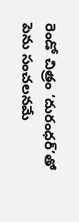రెండో చిత్రం ‘దురంధర్’తో పెను సంచలనమే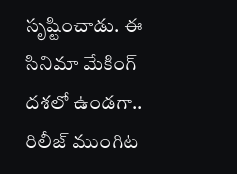సృష్టించాడు. ఈ సినిమా మేకింగ్ దశలో ఉండగా.. రిలీజ్ ముంగిట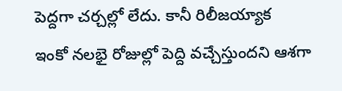పెద్దగా చర్చల్లో లేదు. కానీ రిలీజయ్యాక
ఇంకో నలభై రోజుల్లో పెద్ది వచ్చేస్తుందని ఆశగా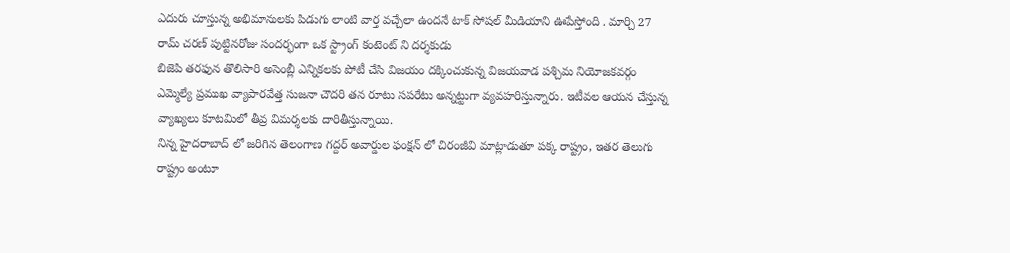ఎదురు చూస్తున్న అభిమానులకు పిడుగు లాంటి వార్త వచ్చేలా ఉందనే టాక్ సోషల్ మీడియాని ఊపేస్తోంది . మార్చి 27 రామ్ చరణ్ పుట్టినరోజు సందర్భంగా ఒక స్ట్రాంగ్ కంటెంట్ ని దర్శకుడు
బిజెపి తరఫున తొలిసారి అసెంబ్లీ ఎన్నికలకు పోటీ చేసి విజయం దక్కించుకున్న విజయవాడ పశ్చిమ నియోజకవర్గం ఎమ్మెల్యే ప్రముఖ వ్యాపారవేత్త సుజనా చౌదరి తన రూటు సపరేటు అన్నట్టుగా వ్యవహరిస్తున్నారు. ఇటీవల ఆయన చేస్తున్న వ్యాఖ్యలు కూటమిలో తీవ్ర విమర్శలకు దారితీస్తున్నాయి.
నిన్న హైదరాబాద్ లో జరిగిన తెలంగాణ గద్దర్ అవార్డుల ఫంక్షన్ లో చిరంజీవి మాట్లాడుతూ పక్క రాష్ట్రం, ఇతర తెలుగు రాష్ట్రం అంటూ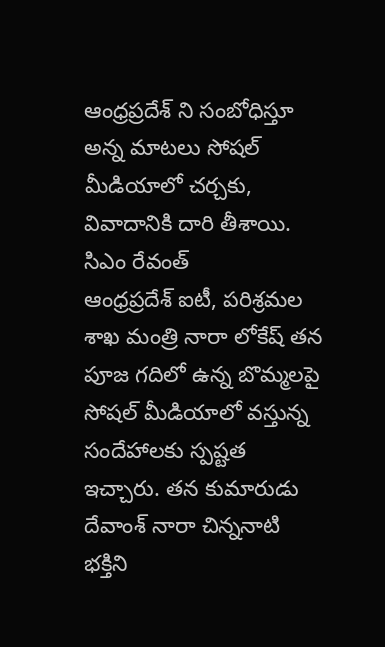ఆంధ్రప్రదేశ్ ని సంబోధిస్తూ అన్న మాటలు సోషల్ మీడియాలో చర్చకు, వివాదానికి దారి తీశాయి. సిఎం రేవంత్
ఆంధ్రప్రదేశ్ ఐటీ, పరిశ్రమల శాఖ మంత్రి నారా లోకేష్ తన పూజ గదిలో ఉన్న బొమ్మలపై సోషల్ మీడియాలో వస్తున్న సందేహాలకు స్పష్టత ఇచ్చారు. తన కుమారుడు దేవాంశ్ నారా చిన్ననాటి భక్తిని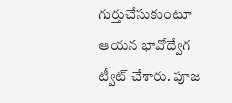గుర్తుచేసుకుంటూ ఆయన భావోద్వేగ ట్వీట్ చేశారు. పూజ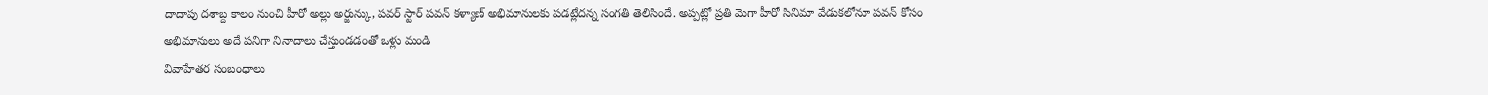దాదాపు దశాబ్ద కాలం నుంచి హీరో అల్లు అర్జున్కు, పవర్ స్టార్ పవన్ కళ్యాణ్ అభిమానులకు పడట్లేదన్న సంగతి తెలిసిందే. అప్పట్లో ప్రతి మెగా హీరో సినిమా వేడుకలోనూ పవన్ కోసం అభిమానులు అదే పనిగా నినాదాలు చేస్తుండడంతో ఒళ్లు మండి
వివాహేతర సంబంధాలు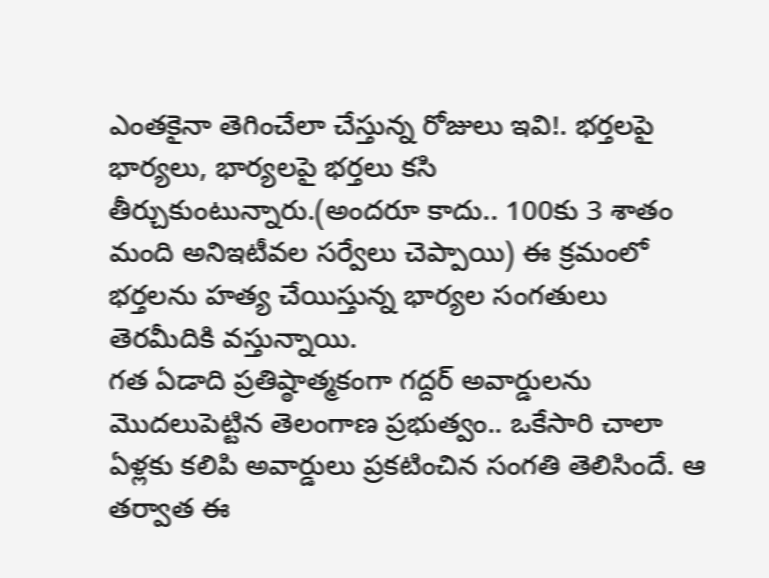ఎంతకైనా తెగించేలా చేస్తున్న రోజులు ఇవి!. భర్తలపై భార్యలు, భార్యలపై భర్తలు కసి తీర్చుకుంటున్నారు.(అందరూ కాదు.. 100కు 3 శాతం మంది అనిఇటీవల సర్వేలు చెప్పాయి) ఈ క్రమంలో భర్తలను హత్య చేయిస్తున్న భార్యల సంగతులు తెరమీదికి వస్తున్నాయి.
గత ఏడాది ప్రతిష్ఠాత్మకంగా గద్దర్ అవార్డులను మొదలుపెట్టిన తెలంగాణ ప్రభుత్వం.. ఒకేసారి చాలా ఏళ్లకు కలిపి అవార్డులు ప్రకటించిన సంగతి తెలిసిందే. ఆ తర్వాత ఈ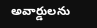అవార్డులను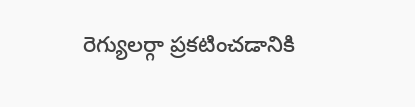రెగ్యులర్గా ప్రకటించడానికి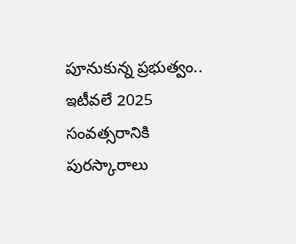పూనుకున్న ప్రభుత్వం.. ఇటీవలే 2025 సంవత్సరానికి పురస్కారాలు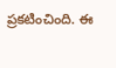ప్రకటించింది. ఈ